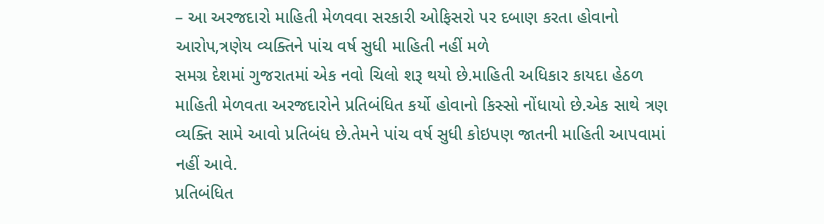– આ અરજદારો માહિતી મેળવવા સરકારી ઓફિસરો પર દબાણ કરતા હોવાનો આરોપ,ત્રણેય વ્યક્તિને પાંચ વર્ષ સુધી માહિતી નહીં મળે
સમગ્ર દેશમાં ગુજરાતમાં એક નવો ચિલો શરૂ થયો છે.માહિતી અધિકાર કાયદા હેઠળ માહિતી મેળવતા અરજદારોને પ્રતિબંધિત કર્યો હોવાનો કિસ્સો નોંધાયો છે.એક સાથે ત્રણ વ્યક્તિ સામે આવો પ્રતિબંધ છે.તેમને પાંચ વર્ષ સુધી કોઇપણ જાતની માહિતી આપવામાં નહીં આવે.
પ્રતિબંધિત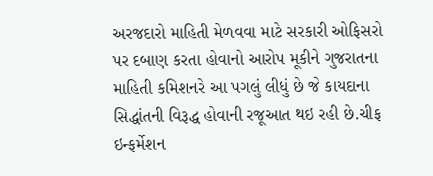અરજદારો માહિતી મેળવવા માટે સરકારી ઓફિસરો પર દબાણ કરતા હોવાનો આરોપ મૂકીને ગુજરાતના માહિતી કમિશનરે આ પગલું લીધું છે જે કાયદાના સિદ્ધાંતની વિરૂદ્ધ હોવાની રજૂઆત થઇ રહી છે.ચીફ ઇન્ફર્મેશન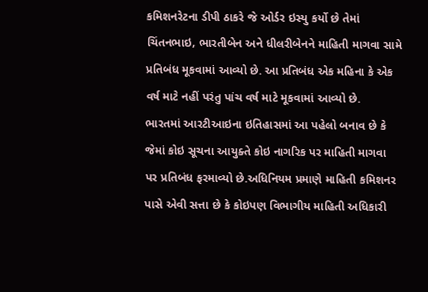કમિશનરેટના ડીપી ઠાકરે જે ઓર્ડર ઇસ્યુ કર્યો છે તેમાં ચિંતનભાઇ, ભારતીબેન અને ધીલરીબેનને માહિતી માગવા સામે પ્રતિબંધ મૂકવામાં આવ્યો છે. આ પ્રતિબંધ એક મહિના કે એક વર્ષ માટે નહીં પરંતુ પાંચ વર્ષ માટે મૂકવામાં આવ્યો છે.
ભારતમાં આરટીઆઇના ઇતિહાસમાં આ પહેલો બનાવ છે કે જેમાં કોઇ સૂચના આયુક્તે કોઇ નાગરિક પર માહિતી માગવા પર પ્રતિબંધ ફરમાવ્યો છે.અધિનિયમ પ્રમાણે માહિતી કમિશનર પાસે એવી સત્તા છે કે કોઇપણ વિભાગીય માહિતી અધિકારી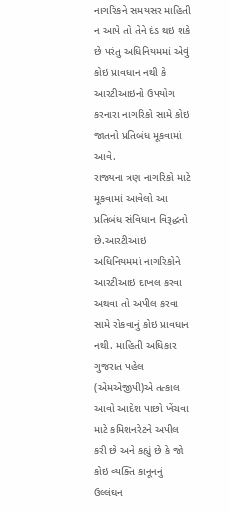નાગરિકને સમયસર માહિતી ન આપે તો તેને દંડ થઇ શકે છે પરંતુ અધિનિયમમાં એવું કોઇ પ્રાવધાન નથી કે આરટીઆઇનો ઉપયોગ કરનારા નાગરિકો સામે કોઇ જાતનો પ્રતિબંધ મૂકવામાં આવે.
રાજ્યના ત્રણ નાગરિકો માટે મૂકવામાં આવેલો આ પ્રતિબંધ સંવિધાન વિરૂદ્ધનો છે.આરટીઆઇ અધિનિયમમાં નાગરિકોને આરટીઆઇ દાખલ કરવા અથવા તો અપીલ કરવા સામે રોકવાનું કોઇ પ્રાવધાન નથી. માહિતી અધિકાર ગુજરાત પહેલ (એમએજીપી)એ તત્કાલ આવો આદેશ પાછો ખેંચવા માટે કમિશનરેટને અપીલ કરી છે અને કહ્યું છે કે જો કોઇ વ્યક્તિ કાનૂનનું ઉલ્લંઘન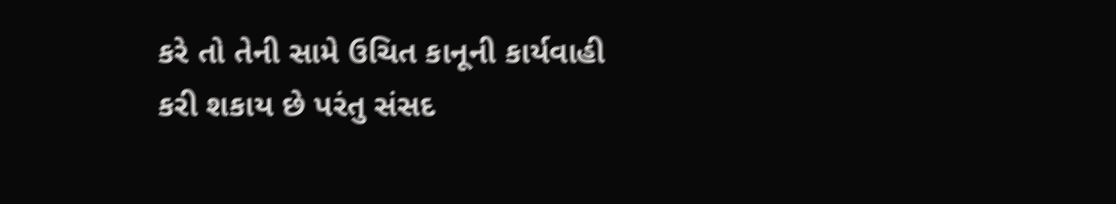કરે તો તેની સામે ઉચિત કાનૂની કાર્યવાહી કરી શકાય છે પરંતુ સંસદ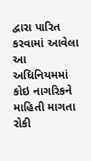દ્વારા પારિત કરવામાં આવેલા આ અધિનિયમમાં કોઇ નાગરિકને માહિતી માગતા રોકી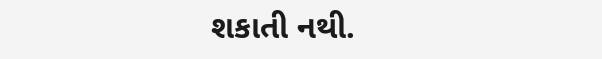શકાતી નથી.